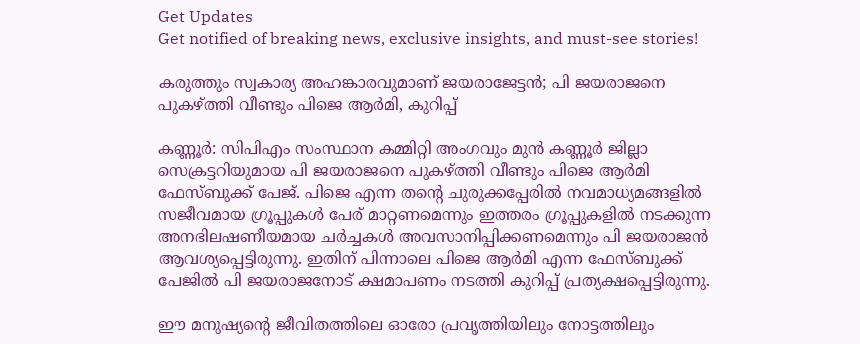Get Updates
Get notified of breaking news, exclusive insights, and must-see stories!

കരുത്തും സ്വകാര്യ അഹങ്കാരവുമാണ് ജയരാജേട്ടൻ; പി ജയരാജനെ പുകഴ്ത്തി വീണ്ടും പിജെ ആർമി, കുറിപ്പ്

കണ്ണൂർ: സിപിഎം സംസ്ഥാന കമ്മിറ്റി അംഗവും മുൻ കണ്ണൂർ ജില്ലാ സെക്രട്ടറിയുമായ പി ജയരാജനെ പുകഴ്ത്തി വീണ്ടും പിജെ ആർമി ഫേസ്ബുക്ക് പേജ്. പിജെ എന്ന തന്റെ ചുരുക്കപ്പേരിൽ നവമാധ്യമങ്ങളിൽ സജീവമായ ഗ്രൂപ്പുകൾ പേര് മാറ്റണമെന്നും ഇത്തരം ഗ്രൂപ്പുകളിൽ നടക്കുന്ന അനഭിലഷണീയമായ ചർച്ചകൾ അവസാനിപ്പിക്കണമെന്നും പി ജയരാജൻ ആവശ്യപ്പെട്ടിരുന്നു. ഇതിന് പിന്നാലെ പിജെ ആർമി എന്ന ഫേസ്ബുക്ക് പേജിൽ പി ജയരാജനോട് ക്ഷമാപണം നടത്തി കുറിപ്പ് പ്രത്യക്ഷപ്പെട്ടിരുന്നു.

ഈ മനുഷ്യന്റെ ജീവിതത്തിലെ ഓരോ പ്രവൃത്തിയിലും നോട്ടത്തിലും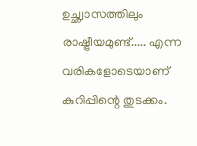ഉച്ഛ്വാസത്തിലും രാഷ്ട്രീയമുണ്ട്..... എന്ന വരികളോടെയാണ് കുറിപ്പിന്റെ തുടക്കം.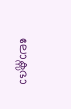ലോക്സഭാ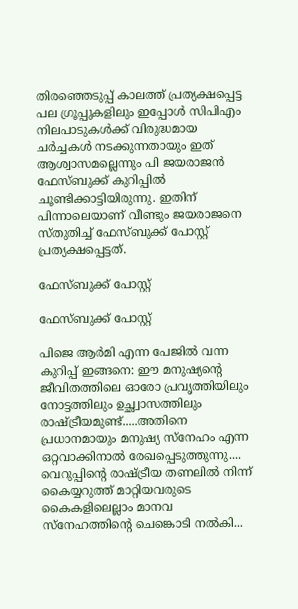തിരഞ്ഞെടുപ്പ് കാലത്ത് പ്രത്യക്ഷപ്പെട്ട പല ഗ്രൂപ്പുകളിലും ഇപ്പോൾ സിപിഎം നിലപാടുകൾക്ക് വിരുദ്ധമായ ചർച്ചകൾ നടക്കുന്നതായും ഇത് ആശ്വാസമല്ലെന്നും പി ജയരാജൻ ഫേസ്ബുക്ക് കുറിപ്പിൽ ചൂണ്ടിക്കാട്ടിയിരുന്നു. ഇതിന് പിന്നാലെയാണ് വീണ്ടും ജയരാജനെ സ്തുതിച്ച് ഫേസ്ബുക്ക് പോസ്റ്റ് പ്രത്യക്ഷപ്പെട്ടത്.

ഫേസ്ബുക്ക് പോസ്റ്റ്

ഫേസ്ബുക്ക് പോസ്റ്റ്

പിജെ ആർമി എന്ന പേജിൽ വന്ന കുറിപ്പ് ഇങ്ങനെ: ഈ മനുഷ്യന്റെ ജീവിതത്തിലെ ഓരോ പ്രവൃത്തിയിലും നോട്ടത്തിലും ഉച്ഛ്വാസത്തിലും രാഷ്ട്രീയമുണ്ട്.....അതിനെ പ്രധാനമായും മനുഷ്യ സ്നേഹം എന്ന ഒറ്റവാക്കിനാൽ രേഖപ്പെടുത്തുന്നു.... വെറുപ്പിന്റെ രാഷ്ട്രീയ തണലിൽ നിന്ന് കൈയ്യറുത്ത് മാറ്റിയവരുടെ കൈകളിലെല്ലാം മാനവ സ്നേഹത്തിന്റെ ചെങ്കൊടി നൽകി...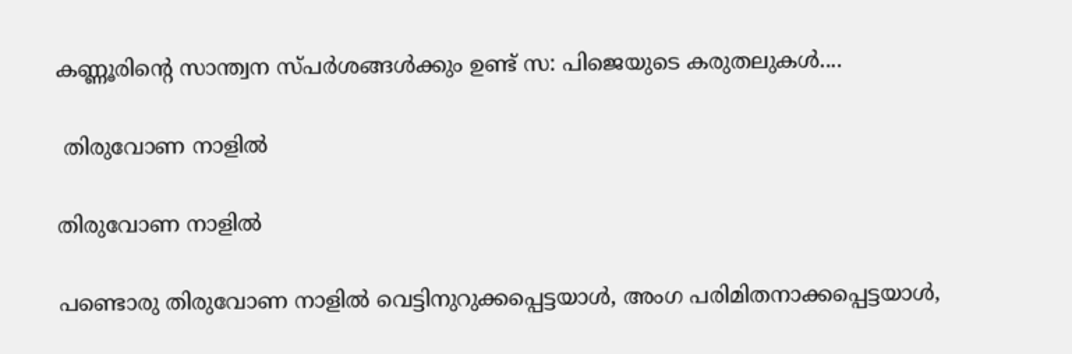കണ്ണൂരിന്റെ സാന്ത്വന സ്പർശങ്ങൾക്കും ഉണ്ട് സ: പിജെയുടെ കരുതലുകൾ....

 തിരുവോണ നാളിൽ

തിരുവോണ നാളിൽ

പണ്ടൊരു തിരുവോണ നാളിൽ വെട്ടിനുറുക്കപ്പെട്ടയാൾ, അംഗ പരിമിതനാക്കപ്പെട്ടയാൾ,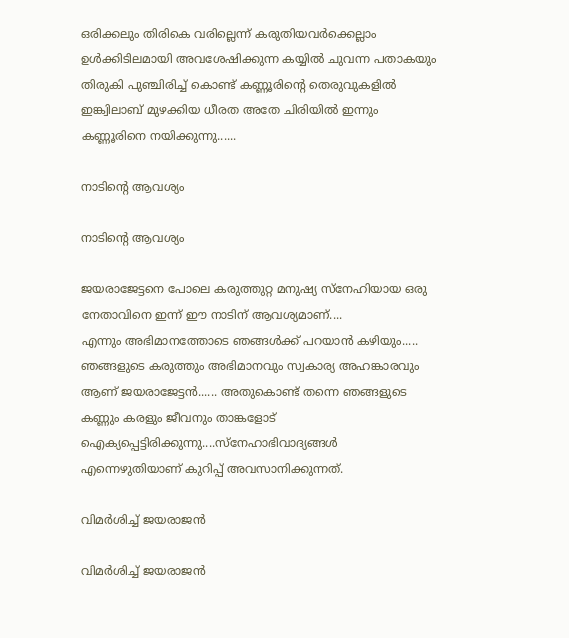ഒരിക്കലും തിരികെ വരില്ലെന്ന് കരുതിയവർക്കെല്ലാം ഉൾക്കിടിലമായി അവശേഷിക്കുന്ന കയ്യിൽ ചുവന്ന പതാകയും തിരുകി പുഞ്ചിരിച്ച് കൊണ്ട് കണ്ണൂരിന്റെ തെരുവുകളിൽ ഇങ്ക്വിലാബ് മുഴക്കിയ ധീരത അതേ ചിരിയിൽ ഇന്നും കണ്ണൂരിനെ നയിക്കുന്നു......

നാടിന്റെ ആവശ്യം

നാടിന്റെ ആവശ്യം

ജയരാജേട്ടനെ പോലെ കരുത്തുറ്റ മനുഷ്യ സ്നേഹിയായ ഒരു നേതാവിനെ ഇന്ന് ഈ നാടിന് ആവശ്യമാണ്....
എന്നും അഭിമാനത്തോടെ ഞങ്ങൾക്ക് പറയാൻ കഴിയും..... ഞങ്ങളുടെ കരുത്തും അഭിമാനവും സ്വകാര്യ അഹങ്കാരവും ആണ് ജയരാജേട്ടൻ...... അതുകൊണ്ട് തന്നെ ഞങ്ങളുടെ കണ്ണും കരളും ജീവനും താങ്കളോട് ഐക്യപ്പെട്ടിരിക്കുന്നു....സ്നേഹാഭിവാദ്യങ്ങൾ എന്നെഴുതിയാണ് കുറിപ്പ് അവസാനിക്കുന്നത്.

വിമർശിച്ച് ജയരാജൻ

വിമർശിച്ച് ജയരാജൻ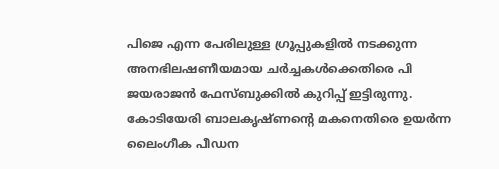പിജെ എന്ന പേരിലുള്ള ഗ്രൂപ്പുകളിൽ നടക്കുന്ന അനഭിലഷണീയമായ ചർച്ചകൾക്കെതിരെ പി ജയരാജൻ ഫേസ്ബുക്കിൽ കുറിപ്പ് ഇട്ടിരുന്നു. കോടിയേരി ബാലകൃഷ്ണന്റെ മകനെതിരെ ഉയർന്ന ലൈംഗീക പീഡന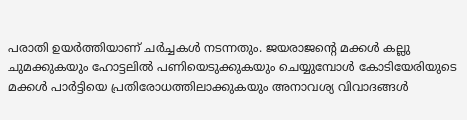പരാതി ഉയർത്തിയാണ് ചർച്ചകൾ നടന്നതും. ജയരാജന്റെ മക്കൾ കല്ലു ചുമക്കുകയും ഹോട്ടലിൽ പണിയെടുക്കുകയും ചെയ്യുമ്പോൾ കോടിയേരിയുടെ മക്കൾ പാർട്ടിയെ പ്രതിരോധത്തിലാക്കുകയും അനാവശ്യ വിവാദങ്ങൾ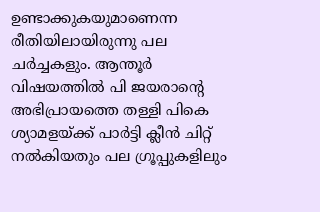ഉണ്ടാക്കുകയുമാണെന്ന രീതിയിലായിരുന്നു പല ചർച്ചകളും. ആന്തൂർ വിഷയത്തിൽ പി ജയരാന്റെ അഭിപ്രായത്തെ തള്ളി പികെ ശ്യാമളയ്ക്ക് പാർട്ടി ക്ലീൻ ചിറ്റ് നൽകിയതും പല ഗ്രൂപ്പുകളിലും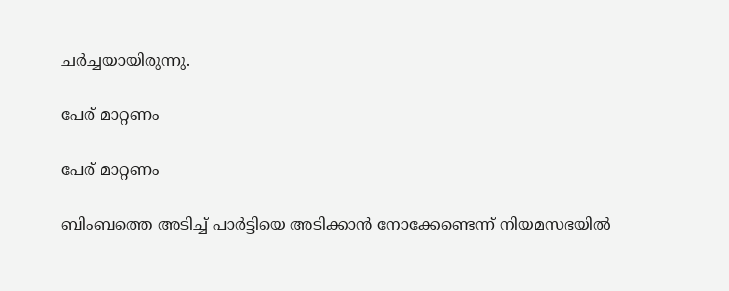ചർച്ചയായിരുന്നു.

പേര് മാറ്റണം

പേര് മാറ്റണം

ബിംബത്തെ അടിച്ച് പാർട്ടിയെ അടിക്കാൻ നോക്കേണ്ടെന്ന് നിയമസഭയിൽ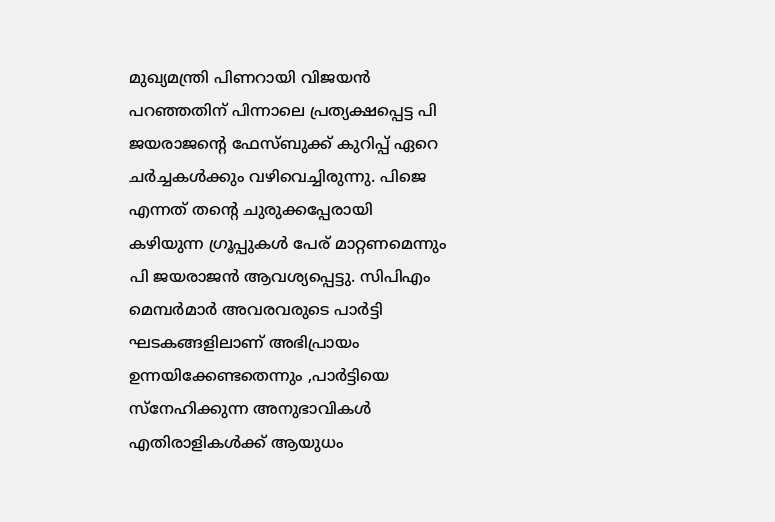മുഖ്യമന്ത്രി പിണറായി വിജയൻ പറഞ്ഞതിന് പിന്നാലെ പ്രത്യക്ഷപ്പെട്ട പി ജയരാജന്റെ ഫേസ്ബുക്ക് കുറിപ്പ് ഏറെ ചർച്ചകൾക്കും വഴിവെച്ചിരുന്നു. പിജെ എന്നത് തന്റെ ചുരുക്കപ്പേരായി കഴിയുന്ന ഗ്രൂപ്പുകൾ പേര് മാറ്റണമെന്നും പി ജയരാജൻ ആവശ്യപ്പെട്ടു. സിപിഎം മെമ്പർമാർ അവരവരുടെ പാർട്ടി ഘടകങ്ങളിലാണ് അഭിപ്രായം ഉന്നയിക്കേണ്ടതെന്നും ,പാർട്ടിയെ സ്നേഹിക്കുന്ന അനുഭാവികൾ എതിരാളികൾക്ക് ആയുധം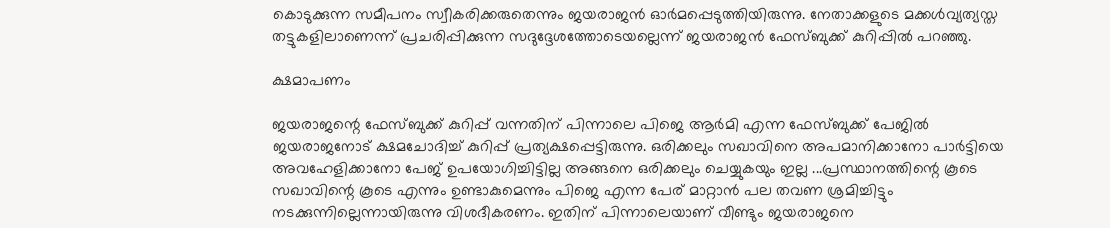കൊടുക്കുന്ന സമീപനം സ്വീകരിക്കരുതെന്നും ജയരാജൻ ഓർമപ്പെടുത്തിയിരുന്നു. നേതാക്കളുടെ മക്കൾവ്യത്യസ്ത തട്ടുകളിലാണെന്ന് പ്രചരിപ്പിക്കുന്ന സദുദ്ദേശത്തോടെയല്ലെന്ന് ജയരാജൻ ഫേസ്ബുക്ക് കുറിപ്പിൽ പറഞ്ഞു.

ക്ഷമാപണം

ജയരാജന്റെ ഫേസ്ബുക്ക് കുറിപ്പ് വന്നതിന് പിന്നാലെ പിജെ ആർമി എന്ന ഫേസ്ബുക്ക് പേജിൽ ജയരാജനോട് ക്ഷമചോദിച്ച് കുറിപ്പ് പ്രത്യക്ഷപ്പെട്ടിരുന്നു. ഒരിക്കലും സഖാവിനെ അപമാനിക്കാനോ പാർട്ടിയെ അവഹേളിക്കാനോ പേജ് ഉപയോഗിച്ചിട്ടില്ല അങ്ങനെ ഒരിക്കലും ചെയ്യുകയും ഇല്ല ...പ്രസ്ഥാനത്തിന്റെ കൂടെ സഖാവിന്റെ കൂടെ എന്നും ഉണ്ടാകുമെന്നും പിജെ എന്ന പേര് മാറ്റാൻ പല തവണ ശ്രമിച്ചിട്ടും നടക്കുന്നില്ലെന്നായിരുന്നു വിശദീകരണം. ഇതിന് പിന്നാലെയാണ് വീണ്ടും ജയരാജനെ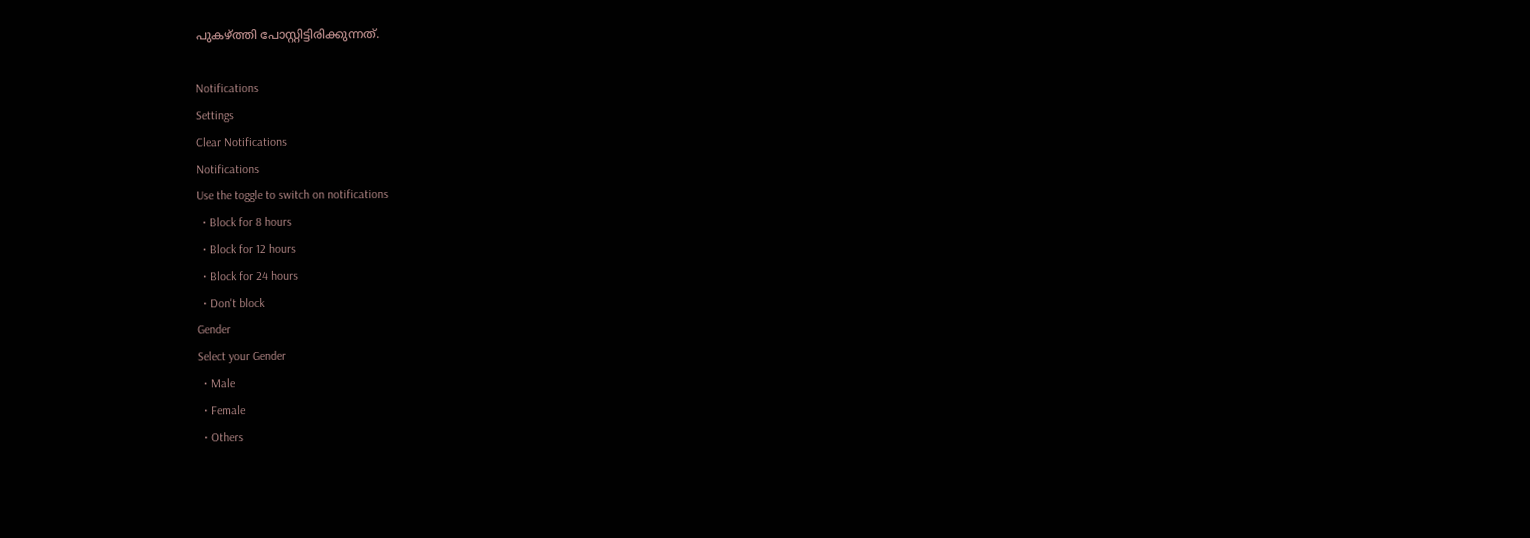പുകഴ്ത്തി പോസ്റ്റിട്ടിരിക്കുന്നത്.

Notifications
Settings
Clear Notifications
Notifications
Use the toggle to switch on notifications
  • Block for 8 hours
  • Block for 12 hours
  • Block for 24 hours
  • Don't block
Gender
Select your Gender
  • Male
  • Female
  • Others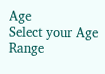Age
Select your Age Range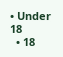• Under 18
  • 18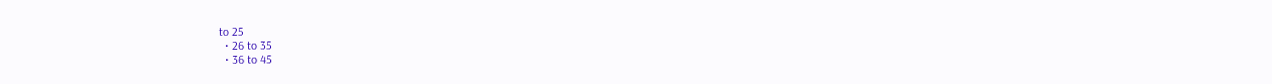to 25
  • 26 to 35
  • 36 to 45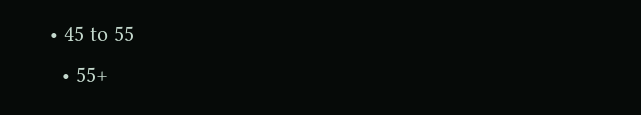• 45 to 55
  • 55+